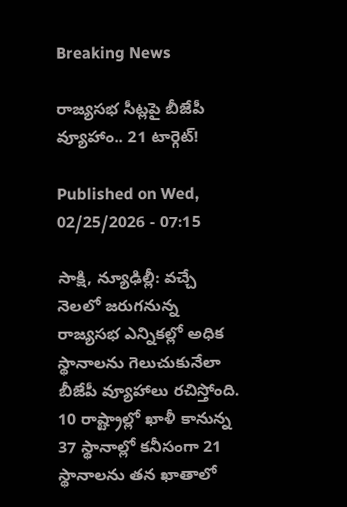Breaking News

రాజ్యసభ సీట్లపై బీజేపీ వ్యూహాం.. 21 టార్గెట్‌!

Published on Wed, 02/25/2026 - 07:15

సాక్షి, న్యూఢిల్లీ: వచ్చే నెలలో జరుగనున్న రాజ్యసభ ఎన్నికల్లో అధిక స్థానాలను గెలుచుకునేలా బీజేపీ వ్యూహాలు రచిస్తోంది. 10 రాష్ట్రాల్లో ఖాళీ కానున్న 37 స్థానాల్లో కనీసంగా 21 స్థానాలను తన ఖాతాలో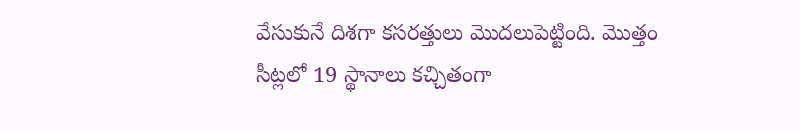వేసుకునే దిశగా కసరత్తులు మొదలుపెట్టింది. మొత్తం సీట్లలో 19 స్థానాలు కచ్చితంగా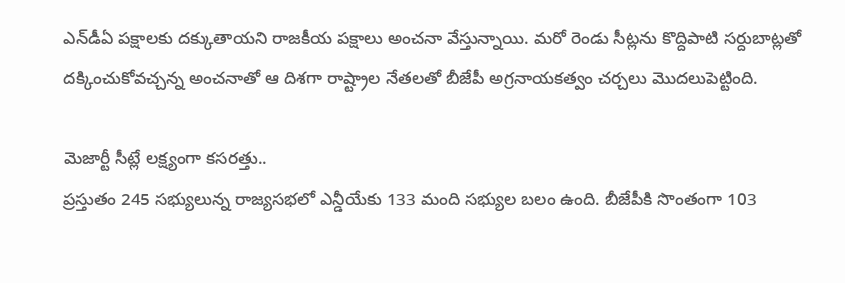ఎన్‌డీఏ పక్షాలకు దక్కుతాయని రాజకీయ పక్షాలు అంచనా వేస్తున్నాయి. మరో రెండు సీట్లను కొద్దిపాటి సర్దుబాట్లతో దక్కించుకోవచ్చన్న అంచనాతో ఆ దిశగా రాష్ట్రాల నేతలతో బీజేపీ అగ్రనాయకత్వం చర్చలు మొదలుపెట్టింది.

మెజార్టీ సీట్లే లక్ష్యంగా కసరత్తు..
ప్రస్తుతం 245 సభ్యులున్న రాజ్యసభలో ఎన్డీయేకు 133 మంది సభ్యుల బలం ఉంది. బీజేపీకి సొంతంగా 103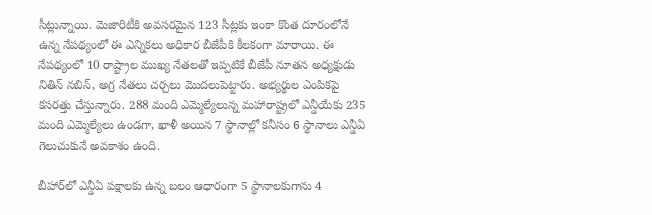సీట్లున్నాయి. మెజారిటీకి అవసరమైన 123 సీట్లకు ఇంకా కొంత దూరంలోనే ఉన్న నేపథ్యంలో ఈ ఎన్నికలు అధికార బీజేపీకి కీలకంగా మారాయి. ఈ నేపథ్యంలో 10 రాష్ట్రాల ముఖ్య నేతలతో ఇప్పటికే బీజేపీ నూతన అధ్యక్షుడు నితిన్‌ నబిన్, అగ్ర నేతలు చర్చలు మొదలుపెట్టారు. అభ్యర్థుల ఎంపికపై కసరత్తు చేస్తున్నారు. 288 మంది ఎమ్మెల్యేలున్న మహారాష్ట్రలో ఎన్డీయేకు 235 మంది ఎమ్మెల్యేలు ఉండగా, ఖాళీ అయిన 7 స్థానాల్లో కనీసం 6 స్థానాలు ఎన్డీఏ గెలుచుకునే అవకాశం ఉంది.

బీహార్‌లో ఎన్డీఏ పక్షాలకు ఉన్న బలం ఆధారంగా 5 స్థానాలకుగాను 4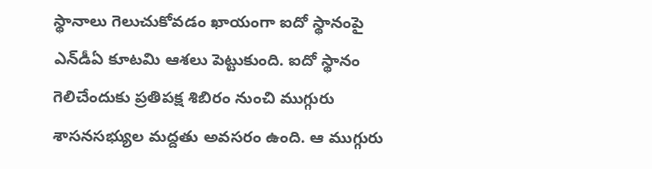స్థానాలు గెలుచుకోవడం ఖాయంగా ఐదో స్థానంపై ఎన్‌డీఏ కూటమి ఆశలు పెట్టుకుంది. ఐదో స్థానం గెలిచేందుకు ప్రతిపక్ష శిబిరం నుంచి ముగ్గురు శాసనసభ్యుల మద్దతు అవసరం ఉంది. ఆ ముగ్గురు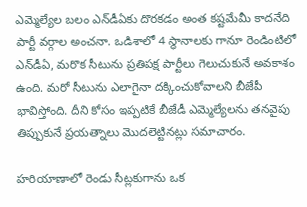ఎమ్మెల్యేల బలం ఎన్‌డీఏకు దొరకడం అంత కష్టమేమీ కాదనేది పార్టీ వర్గాల అంచనా. ఒడిశాలో 4 స్థానాలకు గానూ రెండింటిలో ఎన్‌డీఏ, మరొక సీటును ప్రతిపక్ష పార్టీలు గెలుచుకునే అవకాశం ఉంది. మరో సీటును ఎలాగైనా దక్కించుకోవాలని బీజేపీ భావిస్తోంది. దీని కోసం ఇప్పటికే బీజేడీ ఎమ్మెల్యేలను తనవైపు తిప్పుకునే ప్రయత్నాలు మొదలెట్టినట్లు సమాచారం.

హరియాణాలో రెండు సీట్లకుగాను ఒక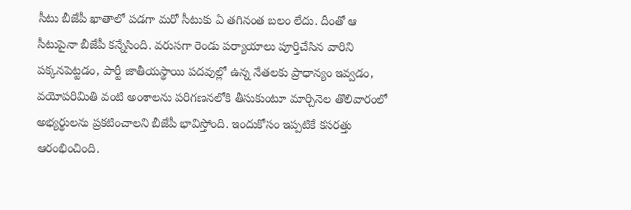సీటు బీజేపీ ఖాతాలో పడగా మరో సీటుకు ఏ తగినంత బలం లేదు. దీంతో ఆ సీటుపైనా బీజేపీ కన్నేసింది. వరుసగా రెండు పర్యాయాలు పూర్తిచేసిన వారిని పక్కనపెట్టడం, పార్టీ జాతీయస్థాయి పదవుల్లో ఉన్న నేతలకు ప్రాధాన్యం ఇవ్వడం, వయోపరిమితి వంటి అంశాలను పరిగణనలోకి తీసుకుంటూ మార్చినెల తొలివారంలో అభ్యర్థులను ప్రకటించాలని బీజేపీ భావిస్తోంది. ఇందుకోసం ఇప్పటికే కసరత్తు ఆరంభించింది.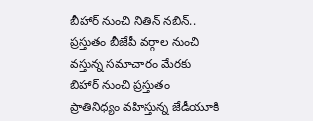బీహార్‌ నుంచి నితిన్‌ నబిన్‌..
ప్రస్తుతం బీజేపీ వర్గాల నుంచి వస్తున్న సమాచారం మేరకు బిహార్‌ నుంచి ప్రస్తుతం ప్రాతినిధ్యం వహిస్తున్న జేడీయూకి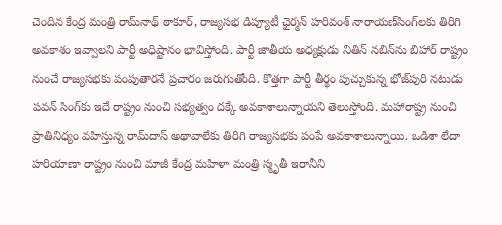చెందిన కేంద్ర మంత్రి రామ్‌నాథ్‌ ఠాకూర్, రాజ్యసభ డిప్యూటీ ఛైర్మన్‌ హరివంశ్‌ నారాయణ్‌సింగ్‌లకు తిరిగి అవకాశం ఇవ్వాలని పార్టీ అధిష్టానం భావిస్తోంది. పార్టీ జాతీయ అధ్యక్షుడు నితిన్‌ నబిన్‌ను బిహార్‌ రాష్ట్రం నుంచే రాజ్యసభకు పంపుతారనే ప్రచారం జరుగుతోంది. కొత్తగా పార్టీ తీర్థం పుచ్చుకున్న భోజ్‌పురి నటుడు పవన్‌ సింగ్‌కు ఇదే రాష్ట్రం నుంచి సభ్యత్వం దక్కే అవకాశాలున్నాయని తెలుస్తోంది. మహారాష్ట్ర నుంచి ప్రాతినిధ్యం వహిస్తున్న రామ్‌దాస్‌ అథావాలేకు తిరిగి రాజ్యసభకు పంపే అవకాశాలున్నాయి. ఒడిశా లేదా హరియాణా రాష్ట్రం నుంచి మాజీ కేంద్ర మహిళా మంత్రి స్మృతీ ఇరానీని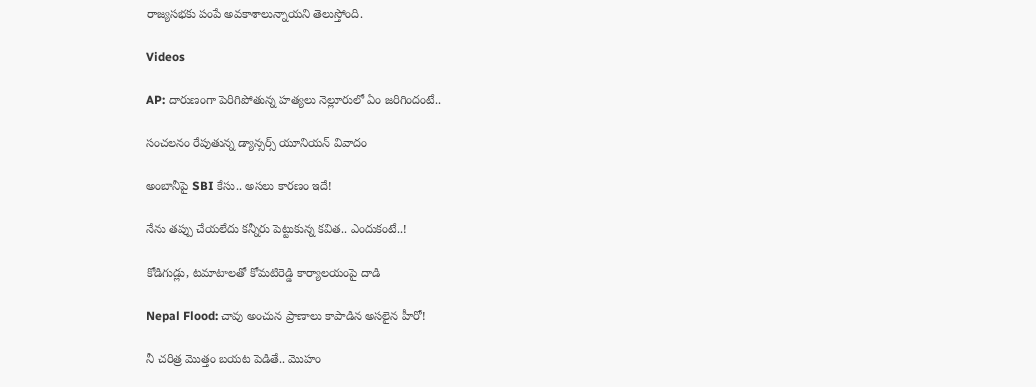రాజ్యసభకు పంపే అవకాశాలున్నాయని తెలుస్తోంది.

Videos

AP: దారుణంగా పెరిగిపోతున్న హత్యలు నెల్లూరులో ఏం జరిగిందంటే..

సంచలనం రేపుతున్న డ్యాన్సర్స్ యూనియన్ వివాదం

అంబానీపై SBI కేసు.. అసలు కారణం ఇదే!

నేను తప్పు చేయలేదు కన్నీరు పెట్టుకున్న కవిత.. ఎందుకంటే..!

కోడిగుడ్లు, టమాటాలతో కోమటిరెడ్డి కార్యాలయంపై దాడి

Nepal Flood: చావు అంచున ప్రాణాలు కాపాడిన అసలైన హీరో!

నీ చరిత్ర మొత్తం బయట పెడితే.. మొహం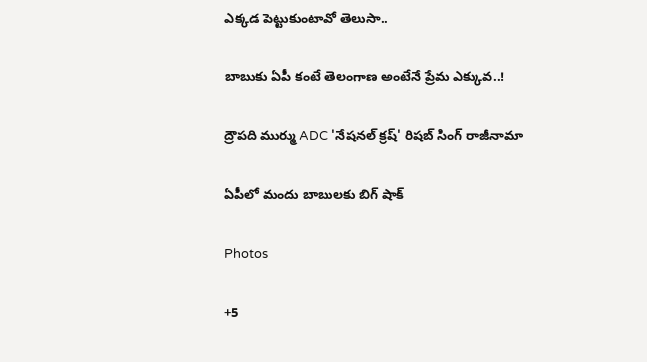ఎక్కడ పెట్టుకుంటావో తెలుసా..

బాబుకు ఏపీ కంటే తెలంగాణ అంటేనే ప్రేమ ఎక్కువ..!

ద్రౌపది ముర్ము ADC 'నేషనల్ క్రష్' రిషబ్ సింగ్ రాజీనామా

ఏపీలో మందు బాబులకు బిగ్ షాక్

Photos

+5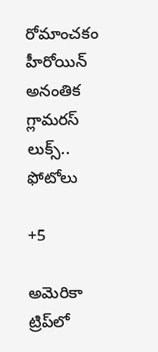రోమాంచకం హీరోయిన్ అనంతిక గ్లామరస్ లుక్స్.. ఫోటోలు

+5

అమెరికా ట్రిప్‌లో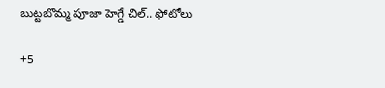బుట్టబొమ్మ పూజా హెగ్డే చిల్.. ఫోటోలు

+5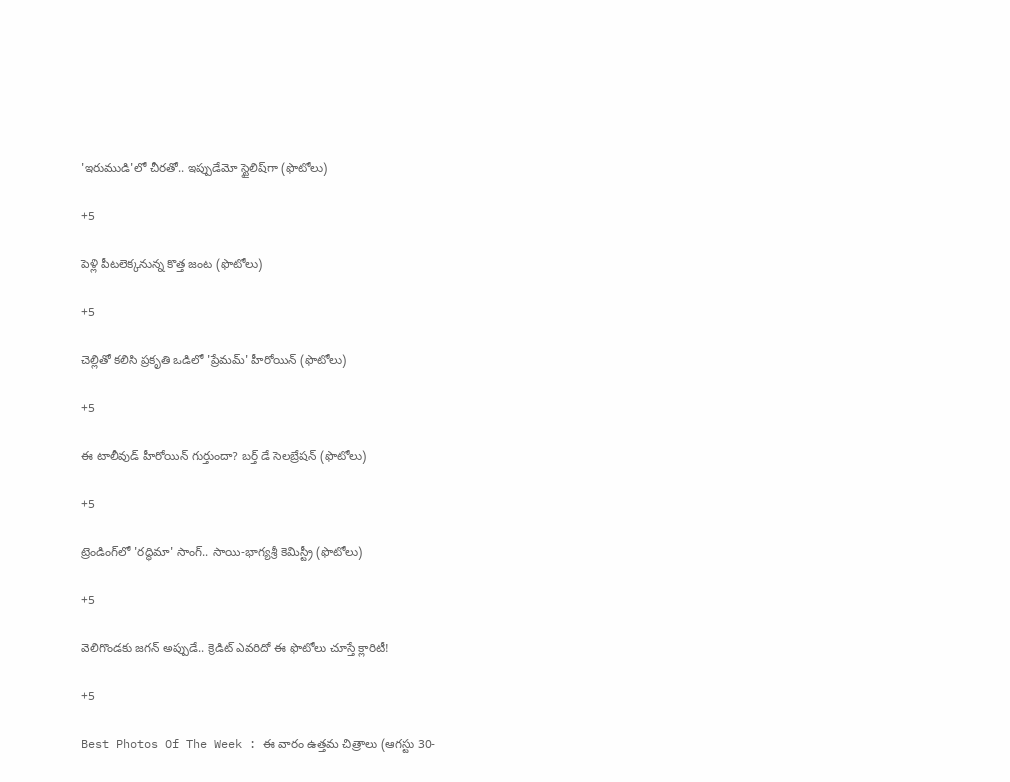'ఇరుముడి'లో చీరతో.. ఇప్పుడేమో స్టైలిష్‌గా (ఫొటోలు)

+5

పెళ్లి పీటలెక్కనున్న కొత్త జంట (ఫొటోలు)

+5

చెల్లితో కలిసి ప్రకృతి ఒడిలో 'ప్రేమమ్' హీరోయిన్ (ఫొటోలు)

+5

ఈ టాలీవుడ్ హీరోయిన్ గుర్తుందా? బర్త్ డే సెలబ్రేషన్ (ఫొటోలు)

+5

ట్రెండింగ్‌లో 'రద్ధిమా' సాంగ్.. సాయి-భాగ్యశ్రీ కెమిస్ట్రీ (ఫొటోలు)

+5

వెలిగొండకు జగన్‌ అప్పుడే.. క్రెడిట్‌ ఎవరిదో ఈ ఫొటోలు చూస్తే క్లారిటీ!

+5

Best Photos Of The Week : ఈ వారం ఉత్తమ చిత్రాలు (ఆగస్టు 30-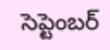సెప్టెంబర్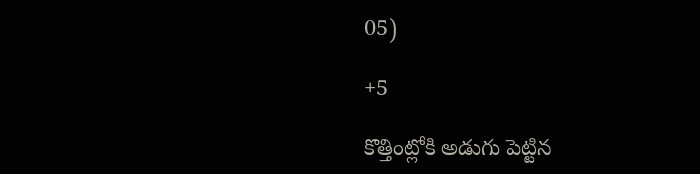05)

+5

కొత్తింట్లోకి అడుగు పెట్టిన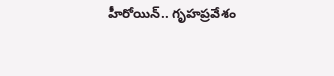హీరోయిన్.. గృహప్రవేశం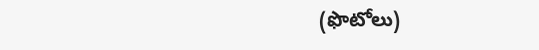(ఫొటోలు)